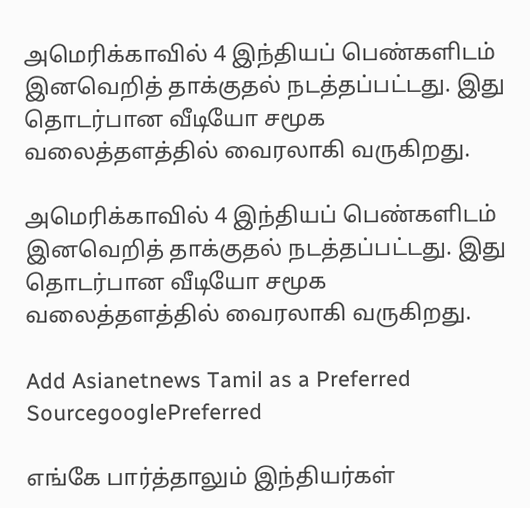அமெரிக்காவில் 4 இந்தியப் பெண்களிடம் இனவெறித் தாக்குதல் நடத்தப்பட்டது. இது தொடர்பான வீடியோ சமூக வலைத்தளத்தில் வைரலாகி வருகிறது.

அமெரிக்காவில் 4 இந்தியப் பெண்களிடம் இனவெறித் தாக்குதல் நடத்தப்பட்டது. இது தொடர்பான வீடியோ சமூக வலைத்தளத்தில் வைரலாகி வருகிறது.

Add Asianetnews Tamil as a Preferred SourcegooglePreferred

எங்கே பார்த்தாலும் இந்தியர்கள்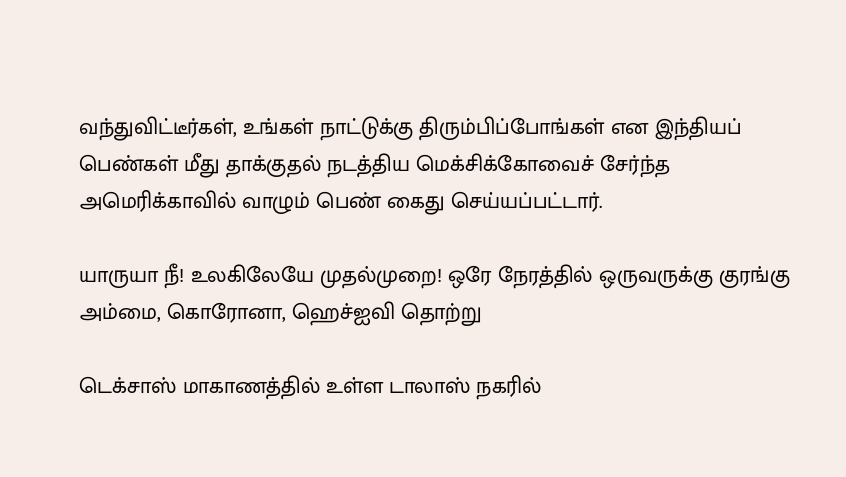வந்துவிட்டீர்கள், உங்கள் நாட்டுக்கு திரும்பிப்போங்கள் என இந்தியப் பெண்கள் மீது தாக்குதல் நடத்திய மெக்சிக்கோவைச் சேர்ந்த அமெரிக்காவில் வாழும் பெண் கைது செய்யப்பட்டார்.

யாருயா நீ! உலகிலேயே முதல்முறை! ஒரே நேரத்தில் ஒருவருக்கு குரங்கு அம்மை, கொரோனா, ஹெச்ஐவி தொற்று

டெக்சாஸ் மாகாணத்தில் உள்ள டாலாஸ் நகரில்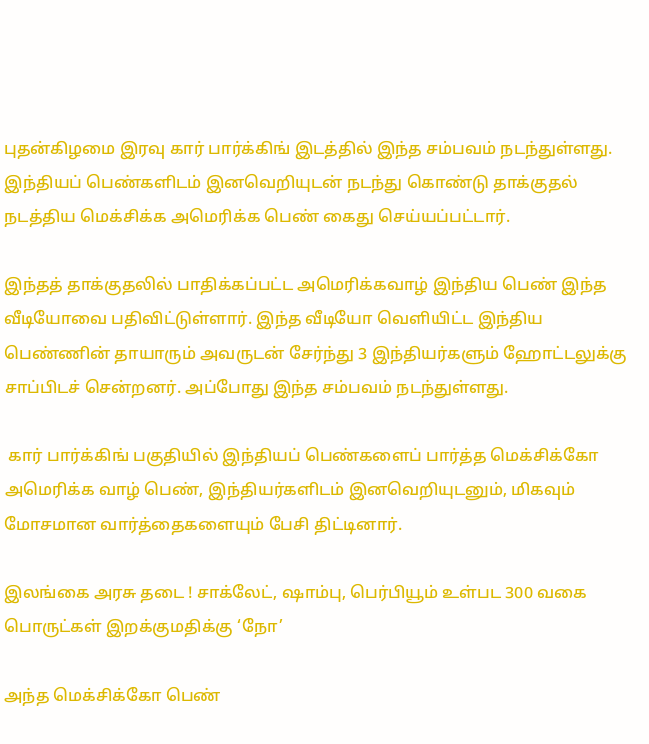புதன்கிழமை இரவு கார் பார்க்கிங் இடத்தில் இந்த சம்பவம் நடந்துள்ளது. இந்தியப் பெண்களிடம் இனவெறியுடன் நடந்து கொண்டு தாக்குதல் நடத்திய மெக்சிக்க அமெரிக்க பெண் கைது செய்யப்பட்டார்.

இந்தத் தாக்குதலில் பாதிக்கப்பட்ட அமெரிக்கவாழ் இந்திய பெண் இந்த வீடியோவை பதிவிட்டுள்ளார். இந்த வீடியோ வெளியிட்ட இந்திய பெண்ணின் தாயாரும் அவருடன் சேர்ந்து 3 இந்தியர்களும் ஹோட்டலுக்கு சாப்பிடச் சென்றனர். அப்போது இந்த சம்பவம் நடந்துள்ளது.

 கார் பார்க்கிங் பகுதியில் இந்தியப் பெண்களைப் பார்த்த மெக்சிக்கோ அமெரிக்க வாழ் பெண், இந்தியர்களிடம் இனவெறியுடனும், மிகவும் மோசமான வார்த்தைகளையும் பேசி திட்டினார்.

இலங்கை அரசு தடை ! சாக்லேட், ஷாம்பு, பெர்பியூம் உள்பட 300 வகை பொருட்கள் இறக்குமதிக்கு ‘நோ’

அந்த மெக்சிக்கோ பெண்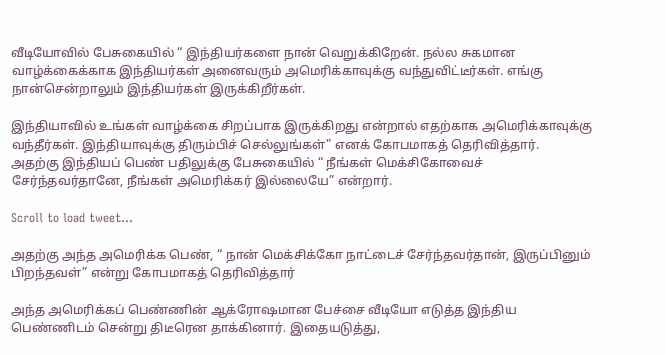வீடியோவில் பேசுகையில் “ இந்தியர்களை நான் வெறுக்கிறேன். நல்ல சுகமான வாழ்க்கைக்காக இந்தியர்கள் அனைவரும் அமெரிக்காவுக்கு வந்துவிட்டீர்கள். எங்கு நான்சென்றாலும் இந்தியர்கள் இருக்கிறீர்கள்.

இந்தியாவில் உங்கள் வாழ்க்கை சிறப்பாக இருக்கிறது என்றால் எதற்காக அமெரிக்காவுக்கு வந்தீர்கள். இந்தியாவுக்கு திரும்பிச் செல்லுங்கள்” எனக் கோபமாகத் தெரிவித்தார்.
அதற்கு இந்தியப் பெண் பதிலுக்கு பேசுகையில் “ நீங்கள் மெக்சிகோவைச் சேர்ந்தவர்தானே, நீங்கள் அமெரிக்கர் இல்லையே” என்றார்.

Scroll to load tweet…

அதற்கு அந்த அமெரிக்க பெண், “ நான் மெக்சிக்கோ நாட்டைச் சேர்ந்தவர்தான், இருப்பினும் பிறந்தவள்” என்று கோபமாகத் தெரிவித்தார்

அந்த அமெரிக்கப் பெண்ணின் ஆக்ரோஷமான பேச்சை வீடியோ எடுத்த இந்திய பெண்ணிடம் சென்று திடீரென தாக்கினார். இதையடுத்து,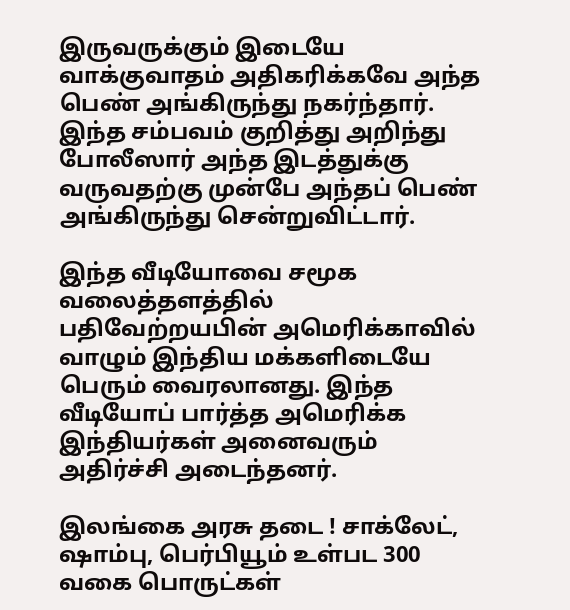இருவருக்கும் இடையே வாக்குவாதம் அதிகரிக்கவே அந்த பெண் அங்கிருந்து நகர்ந்தார். இந்த சம்பவம் குறித்து அறிந்து போலீஸார் அந்த இடத்துக்கு வருவதற்கு முன்பே அந்தப் பெண் அங்கிருந்து சென்றுவிட்டார்.

இந்த வீடியோவை சமூக வலைத்தளத்தில் பதிவேற்றயபின் அமெரிக்காவில் வாழும் இந்திய மக்களிடையே பெரும் வைரலானது. இந்த வீடியோப் பார்த்த அமெரிக்க இந்தியர்கள் அனைவரும் அதிர்ச்சி அடைந்தனர்.

இலங்கை அரசு தடை ! சாக்லேட், ஷாம்பு, பெர்பியூம் உள்பட 300 வகை பொருட்கள்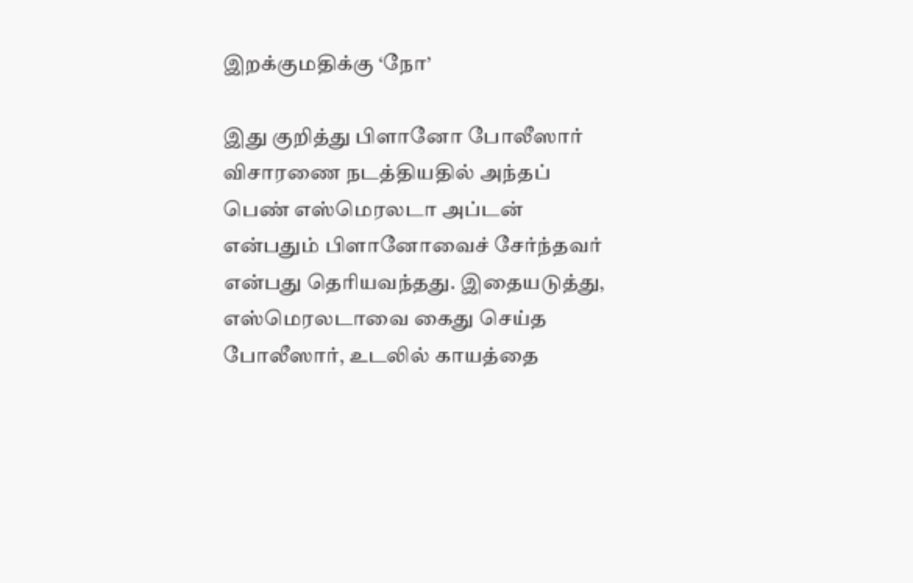இறக்குமதிக்கு ‘நோ’

இது குறித்து பிளானோ போலீஸார் விசாரணை நடத்தியதில் அந்தப் பெண் எஸ்மெரலடா அப்டன் என்பதும் பிளானோவைச் சேர்ந்தவர் என்பது தெரியவந்தது. இதையடுத்து, எஸ்மெரலடாவை கைது செய்த போலீஸார், உடலில் காயத்தை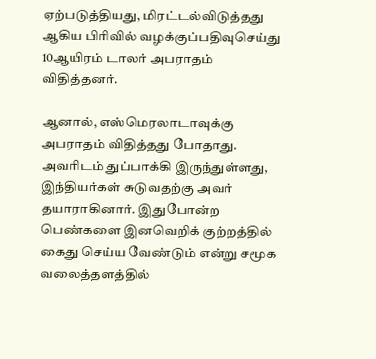ஏற்படுத்தியது, மிரட்டல்விடுத்தது ஆகிய பிரிவில் வழக்குப்பதிவுசெய்து 10ஆயிரம் டாலர் அபராதம் விதித்தனர்.

ஆனால், எஸ்மெரலாடாவுக்கு அபராதம் விதித்தது போதாது. அவரிடம் துப்பாக்கி இருந்துள்ளது, இந்தியர்கள் சுடுவதற்கு அவர் தயாராகினார். இதுபோன்ற பெண்களை இனவெறிக் குற்றத்தில் கைது செய்ய வேண்டும் என்று சமூக வலைத்தளத்தில்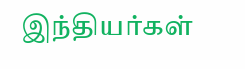இந்தியர்கள்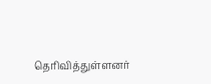தெரிவித்துள்ளனர்